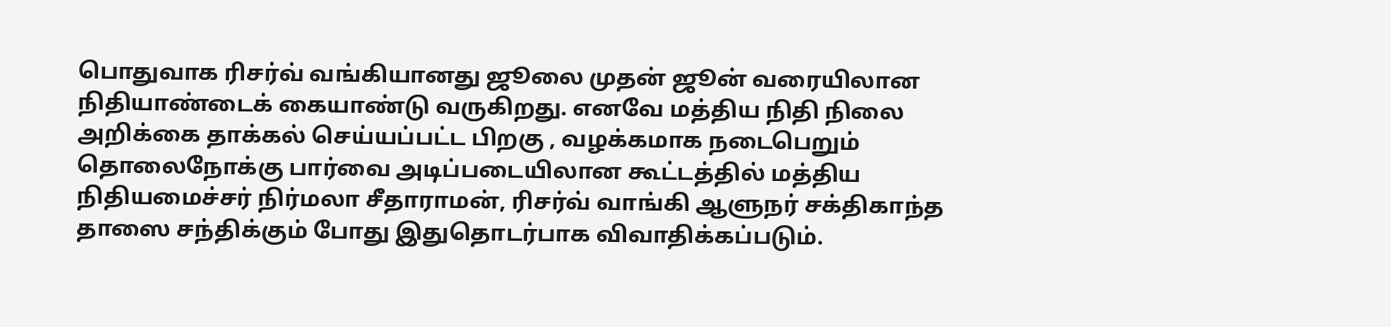பொதுவாக ரிசர்வ் வங்கியானது ஜூலை முதன் ஜூன் வரையிலான நிதியாண்டைக் கையாண்டு வருகிறது. எனவே மத்திய நிதி நிலை அறிக்கை தாக்கல் செய்யப்பட்ட பிறகு , வழக்கமாக நடைபெறும் தொலைநோக்கு பார்வை அடிப்படையிலான கூட்டத்தில் மத்திய நிதியமைச்சர் நிர்மலா சீதாராமன், ரிசர்வ் வாங்கி ஆளுநர் சக்திகாந்த தாஸை சந்திக்கும் போது இதுதொடர்பாக விவாதிக்கப்படும்.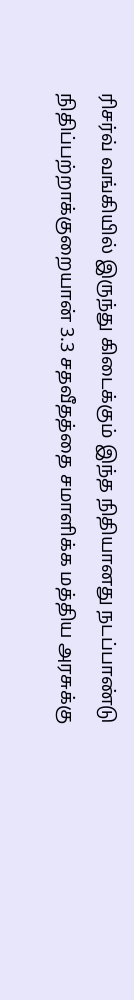ரிசர்வ் வங்கியில் இருந்து கிடைக்கும் இந்த நிதியானது நடப்பாண்டு நிதிப்பற்றாக்குறையான் 3.3 சதவீதத்தை சமாளிக்க மத்திய அரசுக்கு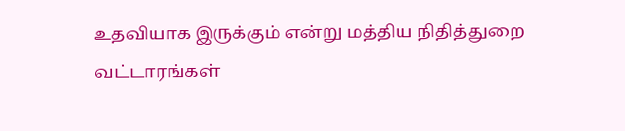உதவியாக இருக்கும் என்று மத்திய நிதித்துறை வட்டாரங்கள்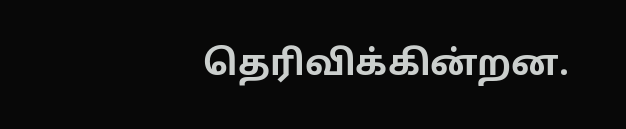தெரிவிக்கின்றன.